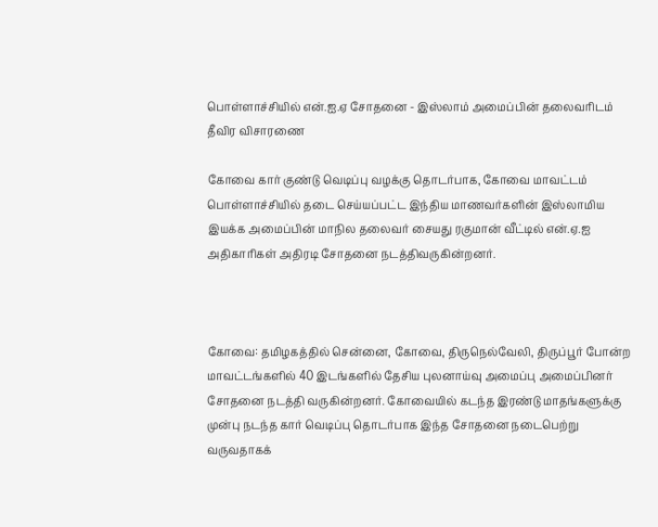பொள்ளாச்சியில் என்.ஐ.ஏ சோதனை - இஸ்லாம் அமைப்பின் தலைவரிடம் தீவிர விசாரணை

கோவை கார் குண்டு வெடிப்பு வழக்கு தொடர்பாக, கோவை மாவட்டம் பொள்ளாச்சியில் தடை செய்யப்பட்ட இந்திய மாணவர்களின் இஸ்லாமிய இயக்க அமைப்பின் மாநில தலைவர் சையது ரகுமான் வீட்டில் என்.ஏ.ஐ அதிகாரிகள் அதிரடி சோதனை நடத்திவருகின்றனர்.



கோவை: தமிழகத்தில் சென்னை, கோவை, திருநெல்வேலி, திருப்பூர் போன்ற மாவட்டங்களில் 40 இடங்களில் தேசிய புலனாய்வு அமைப்பு அமைப்பினர் சோதனை நடத்தி வருகின்றனர். கோவையில் கடந்த இரண்டு மாதங்களுக்கு முன்பு நடந்த கார் வெடிப்பு தொடர்பாக இந்த சோதனை நடைபெற்று வருவதாகக்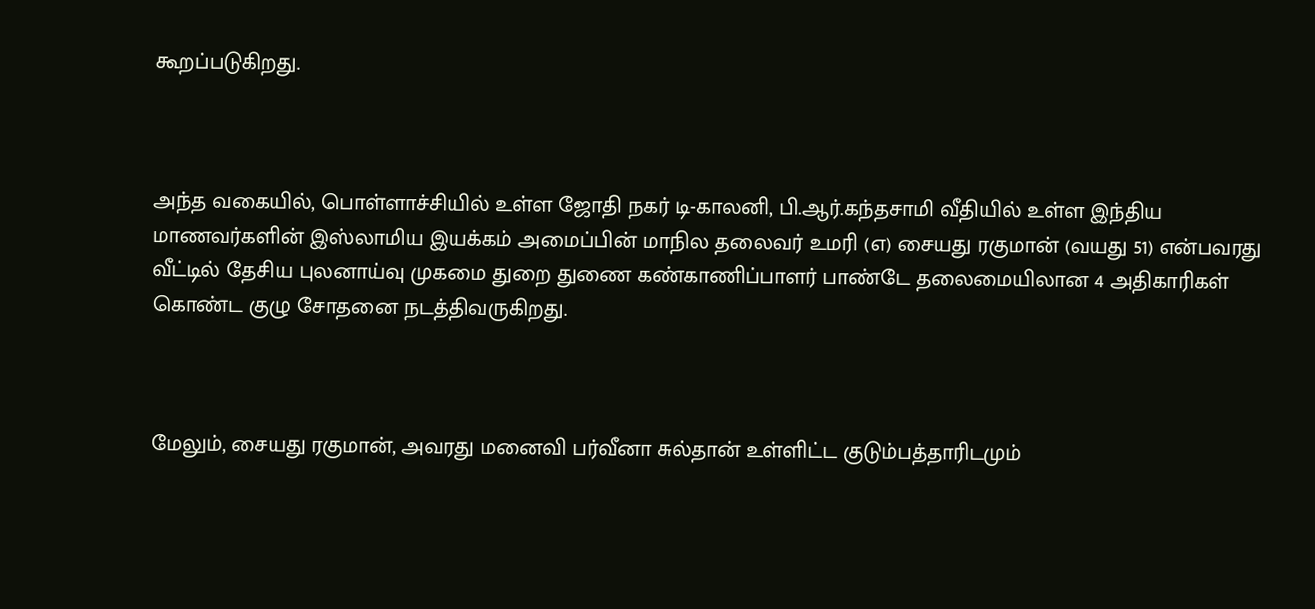கூறப்படுகிறது.



அந்த வகையில், பொள்ளாச்சியில் உள்ள ஜோதி நகர் டி-காலனி, பி.ஆர்.கந்தசாமி வீதியில் உள்ள இந்திய மாணவர்களின் இஸ்லாமிய இயக்கம் அமைப்பின் மாநில தலைவர் உமரி (எ) சையது ரகுமான் (வயது 51) என்பவரது வீட்டில் தேசிய புலனாய்வு முகமை துறை துணை கண்காணிப்பாளர் பாண்டே தலைமையிலான 4 அதிகாரிகள் கொண்ட குழு சோதனை நடத்திவருகிறது.



மேலும், சையது ரகுமான், அவரது மனைவி பர்வீனா சுல்தான் உள்ளிட்ட குடும்பத்தாரிடமும்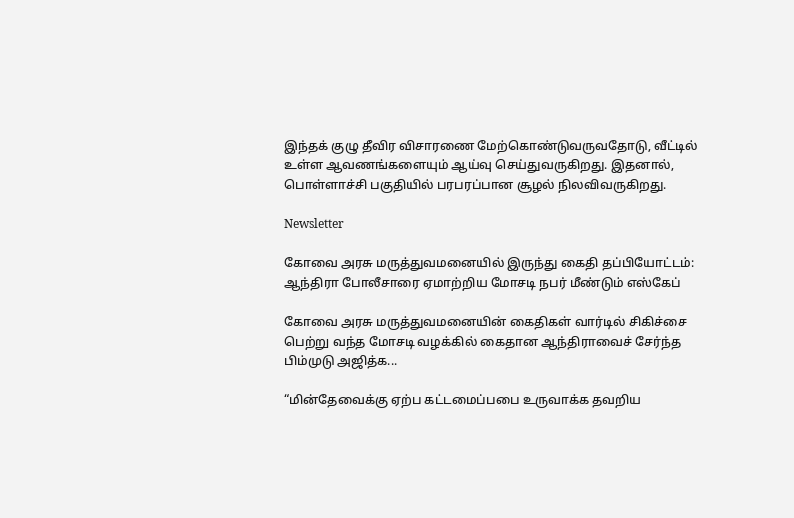இந்தக் குழு தீவிர விசாரணை மேற்கொண்டுவருவதோடு, வீட்டில் உள்ள ஆவணங்களையும் ஆய்வு செய்துவருகிறது. இதனால், பொள்ளாச்சி பகுதியில் பரபரப்பான சூழல் நிலவிவருகிறது.

Newsletter

கோவை அரசு மருத்துவமனையில் இருந்து கைதி தப்பியோட்டம்: ஆந்திரா போலீசாரை ஏமாற்றிய மோசடி நபர் மீண்டும் எஸ்கேப்

கோவை அரசு மருத்துவமனையின் கைதிகள் வார்டில் சிகிச்சை பெற்று வந்த மோசடி வழக்கில் கைதான ஆந்திராவைச் சேர்ந்த பிம்முடு அஜித்க...

“மின்தேவைக்கு ஏற்ப கட்டமைப்பபை உருவாக்க தவறிய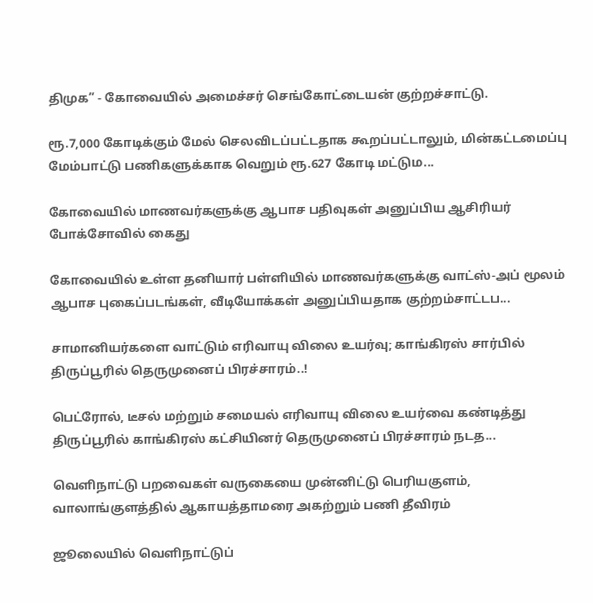திமுக” - கோவையில் அமைச்சர் செங்கோட்டையன் குற்றச்சாட்டு.

ரூ.7,000 கோடிக்கும் மேல் செலவிடப்பட்டதாக கூறப்பட்டாலும், மின்கட்டமைப்பு மேம்பாட்டு பணிகளுக்காக வெறும் ரூ.627 கோடி மட்டும...

கோவையில் மாணவர்களுக்கு ஆபாச பதிவுகள் அனுப்பிய ஆசிரியர் போக்சோவில் கைது

கோவையில் உள்ள தனியார் பள்ளியில் மாணவர்களுக்கு வாட்ஸ்-அப் மூலம் ஆபாச புகைப்படங்கள், வீடியோக்கள் அனுப்பியதாக குற்றம்சாட்டப...

சாமானியர்களை வாட்டும் எரிவாயு விலை உயர்வு; காங்கிரஸ் சார்பில் திருப்பூரில் தெருமுனைப் பிரச்சாரம்..!

பெட்ரோல், டீசல் மற்றும் சமையல் எரிவாயு விலை உயர்வை கண்டித்து திருப்பூரில் காங்கிரஸ் கட்சியினர் தெருமுனைப் பிரச்சாரம் நடத...

வெளிநாட்டு பறவைகள் வருகையை முன்னிட்டு பெரியகுளம், வாலாங்குளத்தில் ஆகாயத்தாமரை அகற்றும் பணி தீவிரம்

ஜூலையில் வெளிநாட்டுப்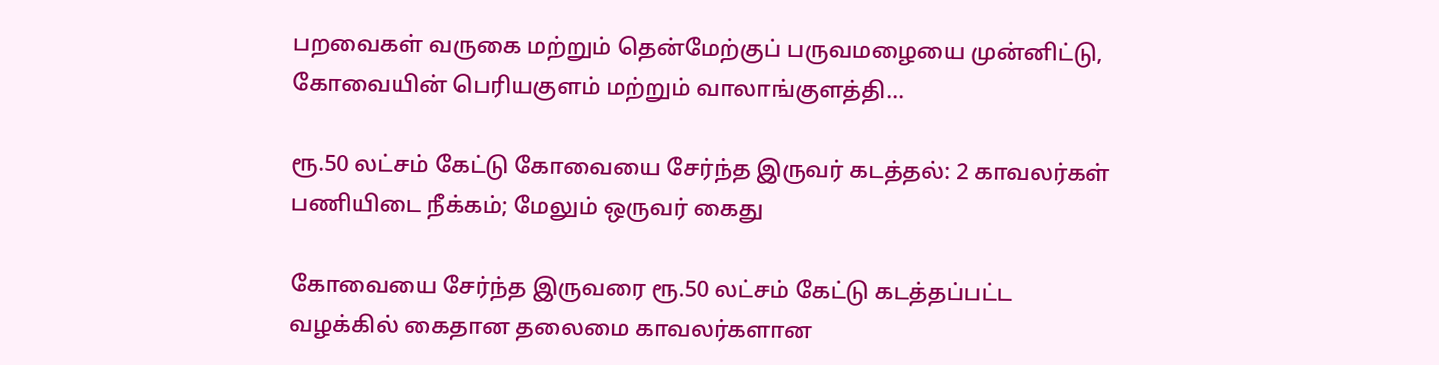பறவைகள் வருகை மற்றும் தென்மேற்குப் பருவமழையை முன்னிட்டு, கோவையின் பெரியகுளம் மற்றும் வாலாங்குளத்தி...

ரூ.50 லட்சம் கேட்டு கோவையை சேர்ந்த இருவர் கடத்தல்: 2 காவலர்கள் பணியிடை நீக்கம்; மேலும் ஒருவர் கைது

கோவையை சேர்ந்த இருவரை ரூ.50 லட்சம் கேட்டு கடத்தப்பட்ட வழக்கில் கைதான தலைமை காவலர்களான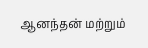ஆனந்தன் மற்றும்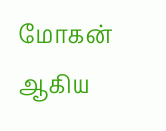மோகன் ஆகிய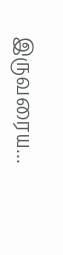இருவரைய...